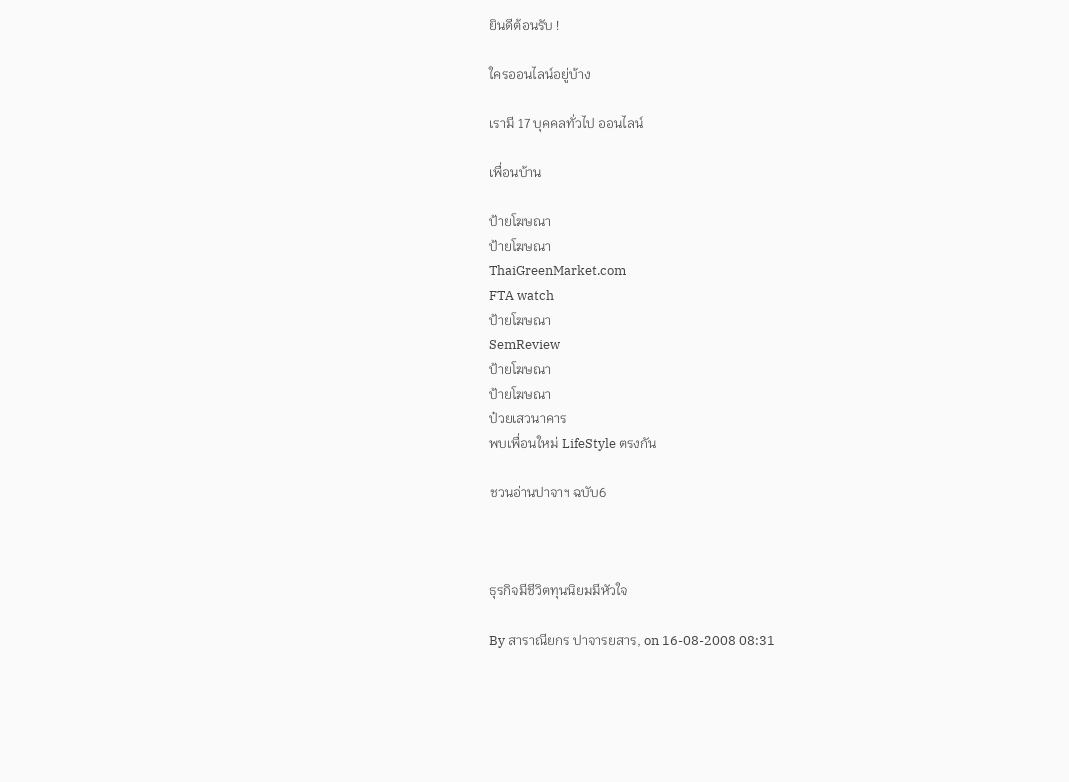ยินดีต้อนรับ !

ใครออนไลน์อยู่บ้าง

เรามี 17 บุคคลทั่วไป ออนไลน์

เพื่อนบ้าน

ป้ายโฆษณา
ป้ายโฆษณา
ThaiGreenMarket.com
FTA watch
ป้ายโฆษณา
SemReview
ป้ายโฆษณา
ป้ายโฆษณา
ป๋วยเสวนาคาร
พบเพื่อนใหม่ LifeStyle ตรงกัน

ชวนอ่านปาจาฯ ฉบับ6



ธุรกิจมีชีวิตทุนนิยมมีหัวใจ

By สาราณียกร ปาจารยสาร, on 16-08-2008 08:31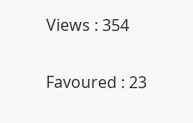Views : 354

Favoured : 23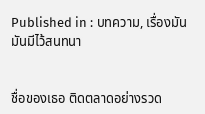Published in : บทความ, เรื่องมันมันมีไว้สนทนา


ชื่อของเธอ ติดตลาดอย่างรวด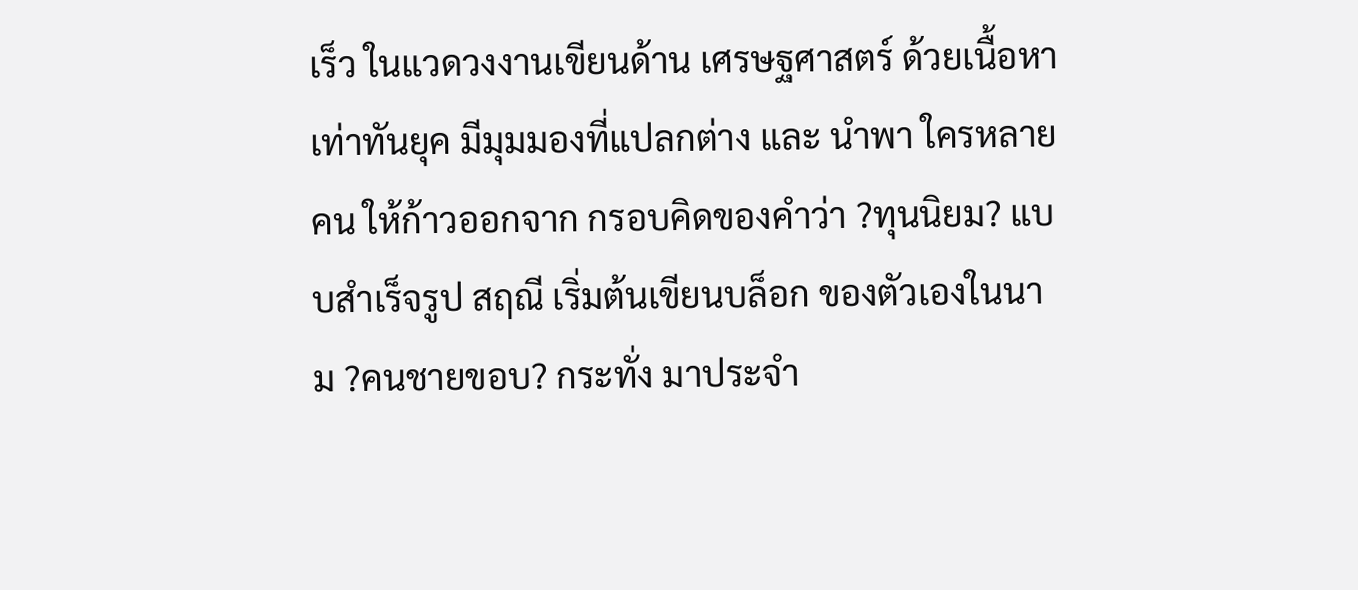เร็ว ในแวดวงงานเขียนด้าน เศรษฐศาสตร์ ด้วยเนื้อหาเท่าทันยุค มีมุมมองที่แปลกต่าง และ นำพา ใครหลายคน ให้ก้าวออกจาก กรอบคิดของคำว่า ?ทุนนิยม? แบบสำเร็จรูป สฤณี เริ่มต้นเขียนบล็อก ของตัวเองในนาม ?คนชายขอบ? กระทั่ง มาประจำ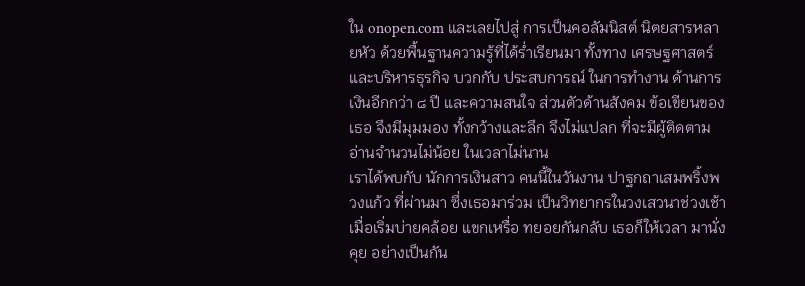ใน onopen.com และเลยไปสู่ การเป็นคอลัมนิสต์ นิตยสารหลายหัว ด้วยพื้นฐานความรู้ที่ได้ร่ำเรียนมา ทั้งทาง เศรษฐศาสตร์ และบริหารธุรกิจ บวกกับ ประสบการณ์ ในการทำงาน ด้านการเงินอีกกว่า ๘ ปี และความสนใจ ส่วนตัวด้านสังคม ข้อเขียนของเธอ จึงมีมุมมอง ทั้งกว้างและลึก จึงไม่แปลก ที่จะมีผู้ติดตาม อ่านจำนวนไม่น้อย ในเวลาไม่นาน
เราได้พบกับ นักการเงินสาว คนนี้ในวันงาน ปาฐกถาเสมพริ้งพวงแก้ว ที่ผ่านมา ซึ่งเธอมาร่วม เป็นวิทยากรในวงเสวนาช่วงเช้า เมื่อเริ่มบ่ายคล้อย แขกเหรื่อ ทยอยกันกลับ เธอก็ให้เวลา มานั่งคุย อย่างเป็นกัน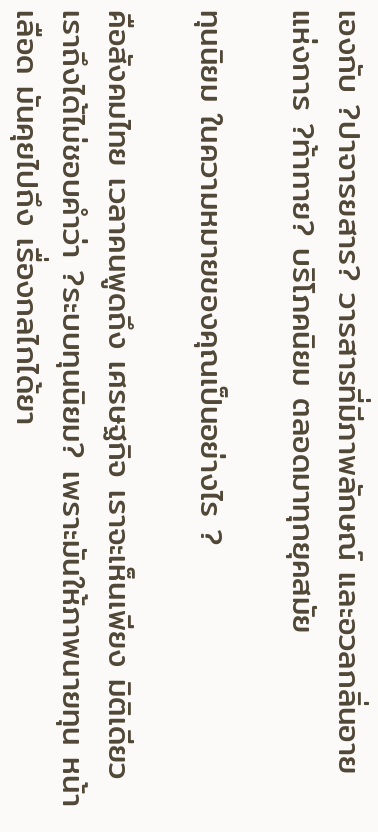เองกับ ?ปาจารยสาร? วารสารที่มีภาพลักษณ์ และอวลกลิ่นอาย แห่งการ ?ท้าทาย? บริโภคนิยม ตลอดมาทุกยุคสมัย

ทุนนิยม ในความหมายของคุณเป็นอย่างไร ?

คือสังคมไทย เวลาคนพูดถึง เศรษฐกิจ เราจะเห็นเพียง มิติเดียว เราถึงได้ไม่ชอบคำว่า ?ระบบทุนนิยม? เพราะมันให้ภาพนายทุน หน้าเลือด มันคุยไปถึง เรื่องกลไกได้ยา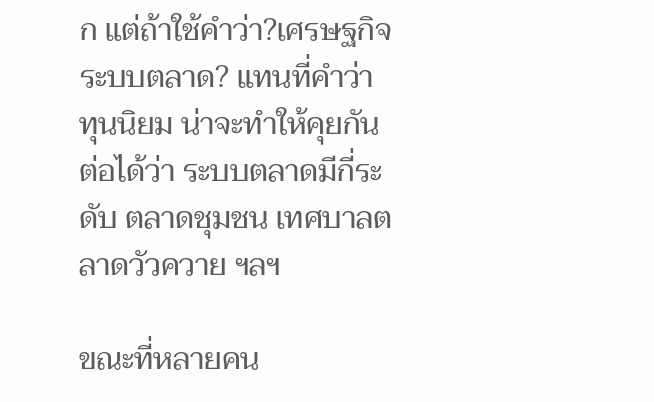ก แต่ถ้าใช้คำว่า?เศรษฐกิจระบบตลาด? แทนที่คำว่า ทุนนิยม น่าจะทำให้คุยกันต่อได้ว่า ระบบตลาดมีกี่ระดับ ตลาดชุมชน เทศบาลตลาดวัวควาย ฯลฯ

ขณะที่หลายคน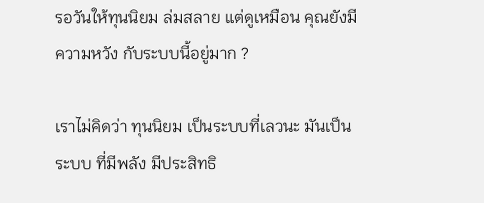รอวันให้ทุนนิยม ล่มสลาย แต่ดูเหมือน คุณยังมี ความหวัง กับระบบนี้อยู่มาก ?

เราไม่คิดว่า ทุนนิยม เป็นระบบที่เลวนะ มันเป็นระบบ ที่มีพลัง มีประสิทธิ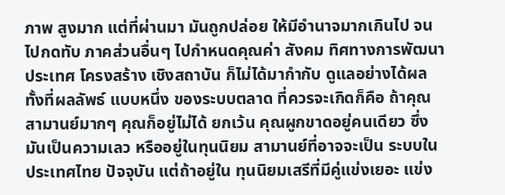ภาพ สูงมาก แต่ที่ผ่านมา มันถูกปล่อย ให้มีอำนาจมากเกินไป จนไปกดทับ ภาคส่วนอื่นๆ ไปกำหนดคุณค่า สังคม ทิศทางการพัฒนา ประเทศ โครงสร้าง เชิงสถาบัน ก็ไม่ได้มากำกับ ดูแลอย่างได้ผล
ทั้งที่ผลลัพธ์ แบบหนึ่ง ของระบบตลาด ที่ควรจะเกิดก็คือ ถ้าคุณสามานย์มากๆ คุณก็อยู่ไม่ได้ ยกเว้น คุณผูกขาดอยู่คนเดียว ซึ่งมันเป็นความเลว หรืออยู่ในทุนนิยม สามานย์ที่อาจจะเป็น ระบบในประเทศไทย ปัจจุบัน แต่ถ้าอยู่ใน ทุนนิยมเสรีที่มีคู่แข่งเยอะ แข่ง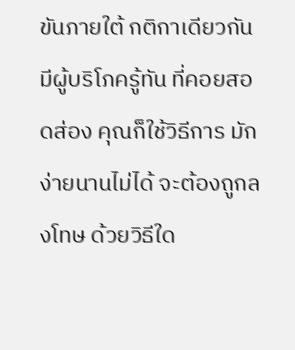ขันภายใต้ กติกาเดียวกัน มีผู้บริโภครู้ทัน ที่คอยสอดส่อง คุณก็ใช้วิธีการ มักง่ายนานไม่ได้ จะต้องถูกลงโทษ ด้วยวิธีใด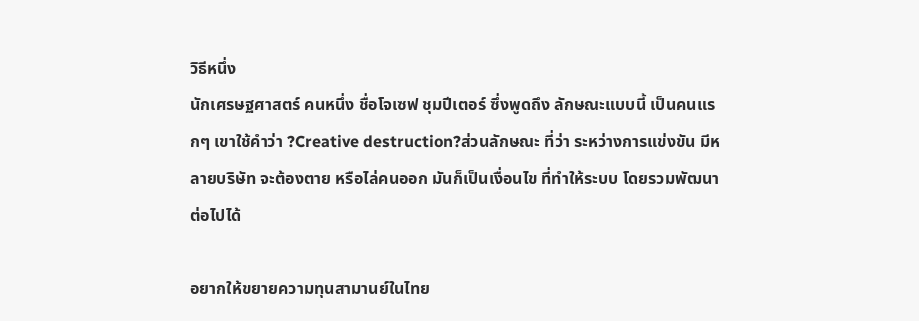วิธีหนึ่ง
นักเศรษฐศาสตร์ คนหนึ่ง ชื่อโจเซฟ ชุมปีเตอร์ ซึ่งพูดถึง ลักษณะแบบนี้ เป็นคนแรกๆ เขาใช้คำว่า ?Creative destruction?ส่วนลักษณะ ที่ว่า ระหว่างการแข่งขัน มีหลายบริษัท จะต้องตาย หรือไล่คนออก มันก็เป็นเงื่อนไข ที่ทำให้ระบบ โดยรวมพัฒนาต่อไปได้

อยากให้ขยายความทุนสามานย์ในไทย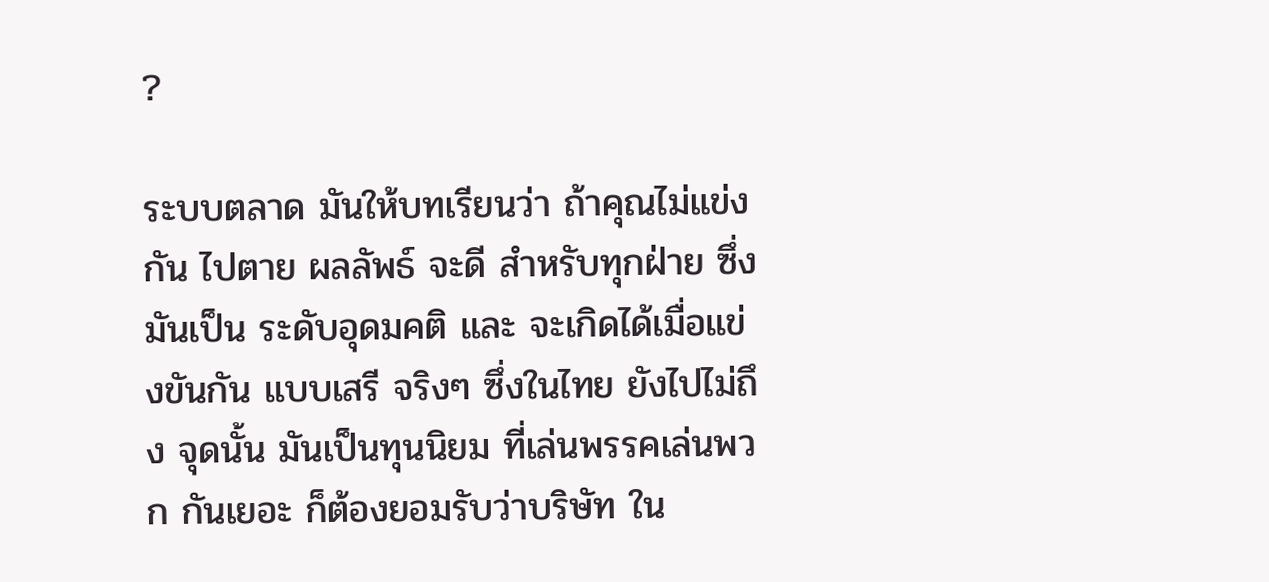?

ระบบตลาด มันให้บทเรียนว่า ถ้าคุณไม่แข่งกัน ไปตาย ผลลัพธ์ จะดี สำหรับทุกฝ่าย ซึ่งมันเป็น ระดับอุดมคติ และ จะเกิดได้เมื่อแข่งขันกัน แบบเสรี จริงๆ ซึ่งในไทย ยังไปไม่ถึง จุดนั้น มันเป็นทุนนิยม ที่เล่นพรรคเล่นพวก กันเยอะ ก็ต้องยอมรับว่าบริษัท ใน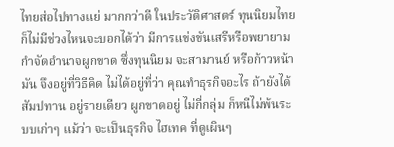ไทยส่อไปทางแย่ มากกว่าดี ในประวัติศาสตร์ ทุนนิยมไทย ก็ไม่มีช่วงไหนจะบอกได้ว่า มีการแข่งขันเสรีหรือพยายาม กำจัดอำนาจผูกขาด ซึ่งทุนนิยม จะสามานย์ หรือก้าวหน้ามัน จึงอยู่ที่วิธีคิด ไม่ได้อยู่ที่ว่า คุณทำธุรกิจอะไร ถ้ายังได้สัมปทาน อยู่รายเดียว ผูกขาดอยู่ ไม่กี่กลุ่ม ก็หนีไม่พ้นระบบเก่าๆ แม้ว่า จะเป็นธุรกิจ ไฮเทค ที่ดูเผินๆ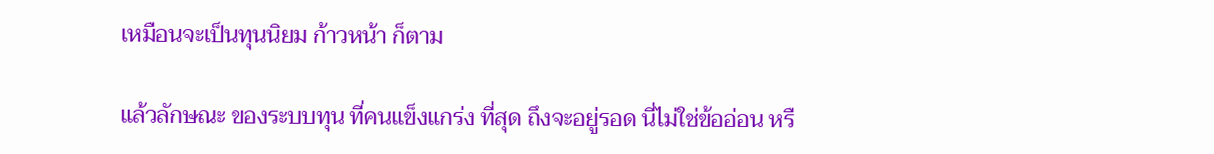เหมือนจะเป็นทุนนิยม ก้าวหน้า ก็ตาม

แล้วลักษณะ ของระบบทุน ที่คนแข็งแกร่ง ที่สุด ถึงจะอยู่รอด นี่ไม่ใช่ข้ออ่อน หรื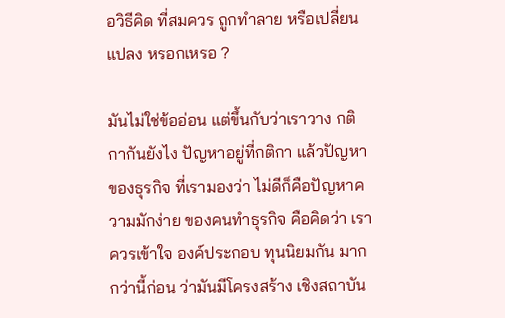อวิธีคิด ที่สมควร ถูกทำลาย หรือเปลี่ยนแปลง หรอกเหรอ ?

มันไม่ใช่ข้ออ่อน แต่ขึ้นกับว่าเราวาง กติกากันยังไง ปัญหาอยู่ที่กติกา แล้วปัญหา ของธุรกิจ ที่เรามองว่า ไม่ดีก็คือปัญหาความมักง่าย ของคนทำธุรกิจ คือคิดว่า เราควรเข้าใจ องค์ประกอบ ทุนนิยมกัน มากกว่านี้ก่อน ว่ามันมีโครงสร้าง เชิงสถาบัน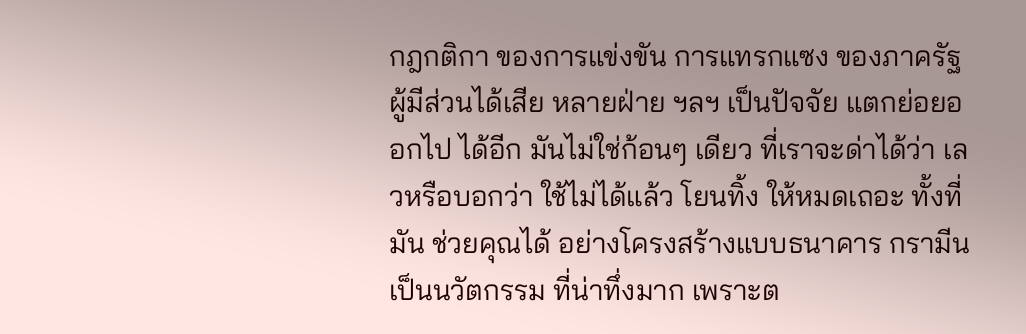กฎกติกา ของการแข่งขัน การแทรกแซง ของภาครัฐ ผู้มีส่วนได้เสีย หลายฝ่าย ฯลฯ เป็นปัจจัย แตกย่อยออกไป ได้อีก มันไม่ใช่ก้อนๆ เดียว ที่เราจะด่าได้ว่า เลวหรือบอกว่า ใช้ไม่ได้แล้ว โยนทิ้ง ให้หมดเถอะ ทั้งที่มัน ช่วยคุณได้ อย่างโครงสร้างแบบธนาคาร กรามีน เป็นนวัตกรรม ที่น่าทึ่งมาก เพราะต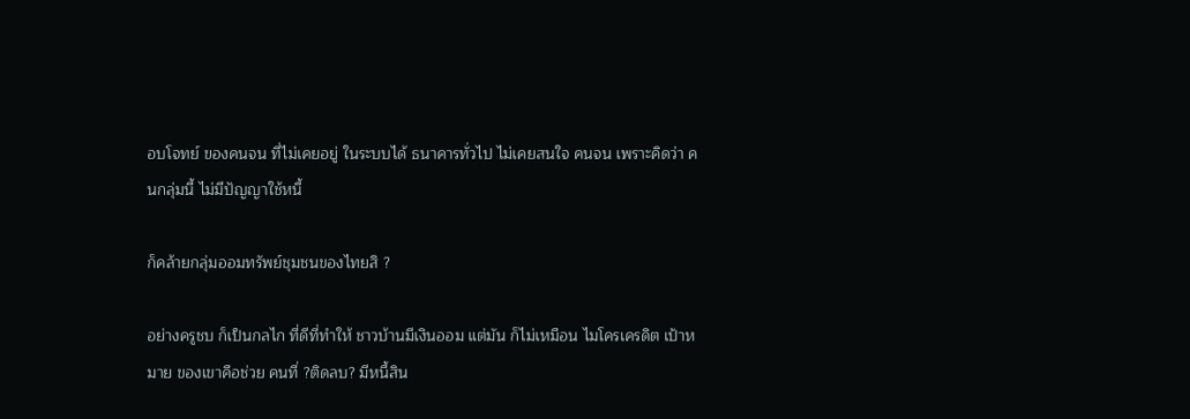อบโจทย์ ของคนจน ที่ไม่เคยอยู่ ในระบบได้ ธนาคารทั่วไป ไม่เคยสนใจ คนจน เพราะคิดว่า คนกลุ่มนี้ ไม่มีปัญญาใช้หนี้

ก็คล้ายกลุ่มออมทรัพย์ชุมชนของไทยสิ ?

อย่างครูชบ ก็เป็นกลไก ที่ดีที่ทำให้ ชาวบ้านมีเงินออม แต่มัน ก็ไม่เหมือน ไมโครเครดิต เป้าหมาย ของเขาคือช่วย คนที่ ?ติดลบ? มีหนี้สิน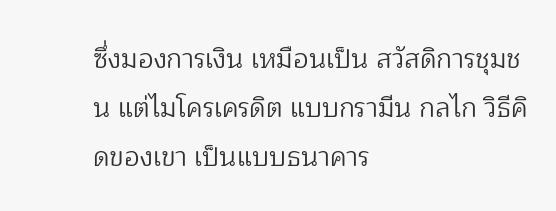ซึ่งมองการเงิน เหมือนเป็น สวัสดิการชุมชน แต่ไมโครเครดิต แบบกรามีน กลไก วิธีคิดของเขา เป็นแบบธนาคาร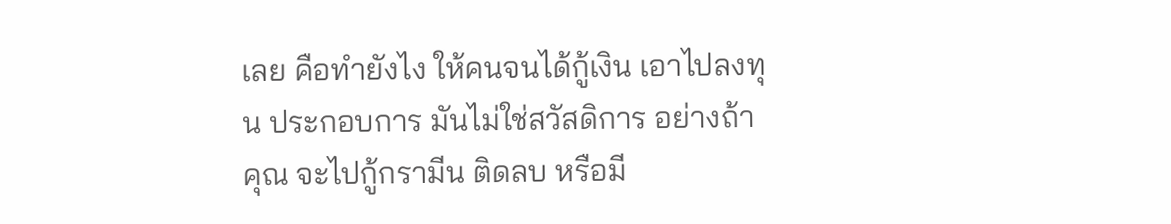เลย คือทำยังไง ให้คนจนได้กู้เงิน เอาไปลงทุน ประกอบการ มันไม่ใช่สวัสดิการ อย่างถ้าคุณ จะไปกู้กรามีน ติดลบ หรือมี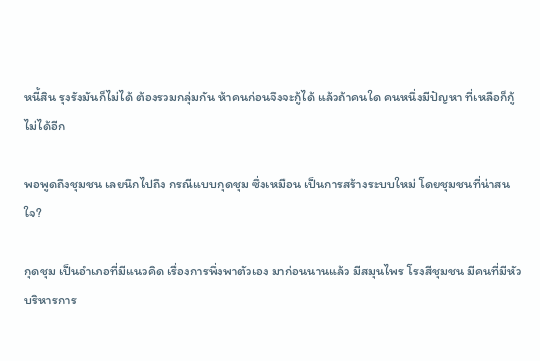หนี้สิน รุงรังมันก็ไม่ได้ ต้องรวมกลุ่มกัน ห้าคนก่อนจึงจะกู้ได้ แล้วถ้าคนใด คนหนึ่งมีปัญหา ที่เหลือก็กู้ไม่ได้อีก

พอพูดถึงชุมชน เลยนึกไปถึง กรณีแบบกุดชุม ซึ่งเหมือน เป็นการสร้างระบบใหม่ โดยชุมชนที่น่าสนใจ?

กุดชุม เป็นอำเภอที่มีแนวคิด เรื่องการพึ่งพาตัวเอง มาก่อนนานแล้ว มีสมุนไพร โรงสีชุมชน มีคนที่มีหัวบริหารการ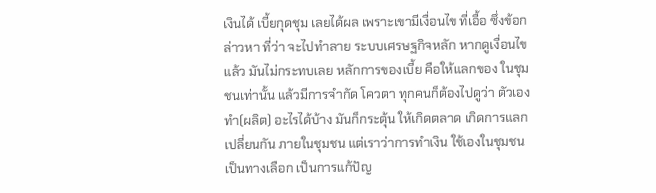เงินได้ เบี้ยกุดชุม เลยได้ผล เพราะเขามีเงื่อนไข ที่เอื้อ ซึ่งข้อกล่าวหา ที่ว่า จะไปทำลาย ระบบเศรษฐกิจหลัก หากดูเงื่อนไขแล้ว มันไม่กระทบเลย หลักการของเบี้ย คือให้แลกของ ในชุมชนเท่านั้น แล้วมีการจำกัด โควตา ทุกคนก็ต้องไปดูว่า ตัวเองทำ(ผลิต) อะไรได้บ้าง มันก็กระตุ้น ให้เกิดตลาด เกิดการแลกเปลี่ยนกัน ภายในชุมชน แต่เราว่าการทำเงิน ใช้เองในชุมชน เป็นทางเลือก เป็นการแก้ปัญ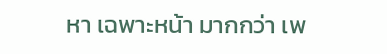หา เฉพาะหน้า มากกว่า เพ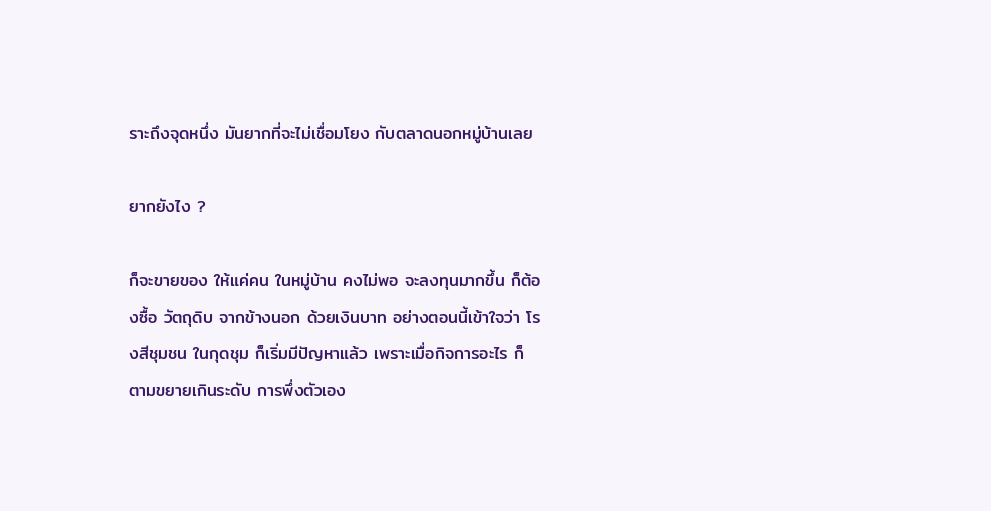ราะถึงจุดหนึ่ง มันยากที่จะไม่เชื่อมโยง กับตลาดนอกหมู่บ้านเลย

ยากยังไง ?

ก็จะขายของ ให้แค่คน ในหมู่บ้าน คงไม่พอ จะลงทุนมากขึ้น ก็ต้องซื้อ วัตถุดิบ จากข้างนอก ด้วยเงินบาท อย่างตอนนี้เข้าใจว่า โรงสีชุมชน ในกุดชุม ก็เริ่มมีปัญหาแล้ว เพราะเมื่อกิจการอะไร ก็ตามขยายเกินระดับ การพึ่งตัวเอง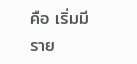คือ เริ่มมีราย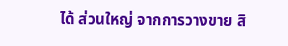ได้ ส่วนใหญ่ จากการวางขาย สิ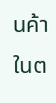นค้าในต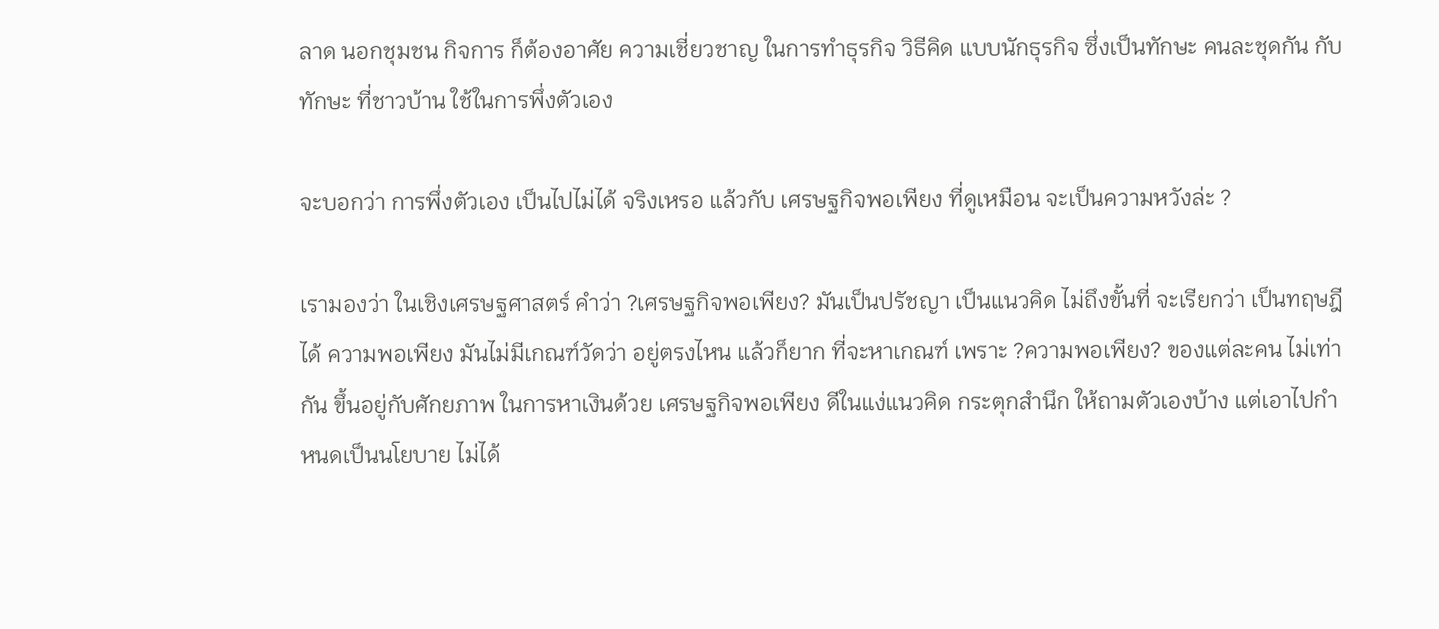ลาด นอกชุมชน กิจการ ก็ต้องอาศัย ความเชี่ยวชาญ ในการทำธุรกิจ วิธีคิด แบบนักธุรกิจ ซึ่งเป็นทักษะ คนละชุดกัน กับทักษะ ที่ชาวบ้าน ใช้ในการพึ่งตัวเอง

จะบอกว่า การพึ่งตัวเอง เป็นไปไม่ได้ จริงเหรอ แล้วกับ เศรษฐกิจพอเพียง ที่ดูเหมือน จะเป็นความหวังล่ะ ?

เรามองว่า ในเชิงเศรษฐศาสตร์ คำว่า ?เศรษฐกิจพอเพียง? มันเป็นปรัชญา เป็นแนวคิด ไม่ถึงขั้นที่ จะเรียกว่า เป็นทฤษฎีได้ ความพอเพียง มันไม่มีเกณฑ์วัดว่า อยู่ตรงไหน แล้วก็ยาก ที่จะหาเกณฑ์ เพราะ ?ความพอเพียง? ของแต่ละคน ไม่เท่ากัน ขึ้นอยู่กับศักยภาพ ในการหาเงินด้วย เศรษฐกิจพอเพียง ดีในแง่แนวคิด กระตุกสำนึก ให้ถามตัวเองบ้าง แต่เอาไปกำหนดเป็นนโยบาย ไม่ได้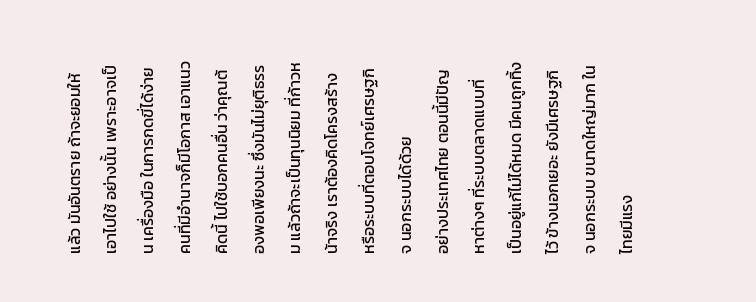แล้ว มันอันตราย ถ้าจะยอมให้เอาไปใช้ อย่างนั้น เพราะอาจเป็น เครื่องมือ ในการกดขี่ได้ง่าย คนที่มีอำนาจก็มีโอกาส เอาแนวคิดนี้ ไปใช้บอกคนอื่น ว่าคุณต้องพอเพียงนะ ซึ่งมันไม่ยุติธรรม แล้วถ้าจะเป็นทุนนิยม ที่ก้าวหน้าจริง เราต้องคิดโครงสร้าง หรือระบบที่ตอบโจทย์เศรษฐกิจ นอกระบบได้ด้วย
อย่างประเทศไทย ตอนนี้มีปัญหาต่างๆ ที่ระบบตลาดแบบที่ เป็นอยู่แก้ไม่ได้หมด มีคนถูกทิ้งไว้ ข้างนอกเยอะ ยังมีเศรษฐกิจ นอกระบบ ขนาดใหญ่มาก ในไทยมีแรง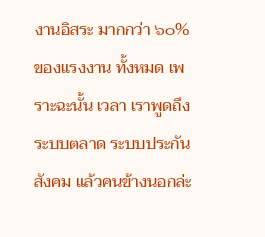งานอิสระ มากกว่า ๖๐% ของแรงงาน ทั้งหมด เพราะฉะนั้น เวลา เราพูดถึง ระบบตลาด ระบบประกันสังคม แล้วคนข้างนอกล่ะ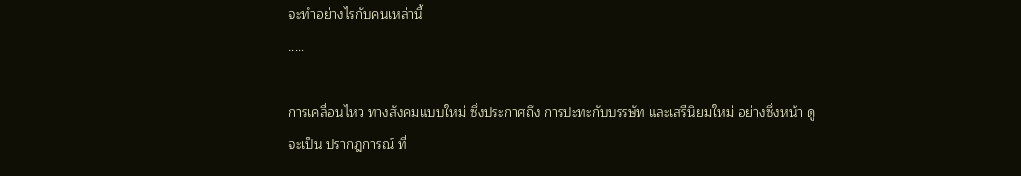จะทำอย่างไรกับคนเหล่านี้
.....

การเคลื่อนไหว ทางสังคมแบบใหม่ ซึ่งประกาศถึง การปะทะกับบรรษัท และเสรีนิยมใหม่ อย่างซึ่งหน้า ดูจะเป็น ปรากฎการณ์ ที่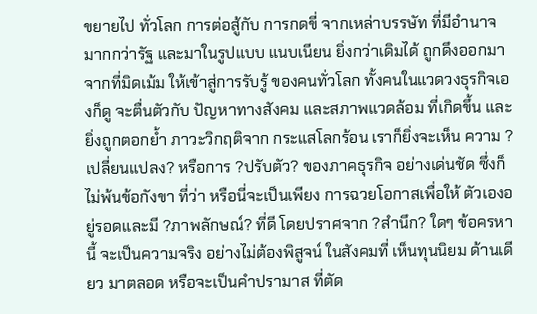ขยายไป ทั่วโลก การต่อสู้กับ การกดขี่ จากเหล่าบรรษัท ที่มีอำนาจมากกว่ารัฐ และมาในรูปแบบ แนบเนียน ยิ่งกว่าเดิมได้ ถูกดึงออกมา จากที่มิดเม้ม ให้เข้าสู่การรับรู้ ของคนทั่วโลก ทั้งคนในแวดวงธุรกิจเองก็ดู จะตื่นตัวกับ ปัญหาทางสังคม และสภาพแวดล้อม ที่เกิดขึ้น และ ยิ่งถูกตอกย้ำ ภาวะวิกฤติจาก กระแสโลกร้อน เราก็ยิ่งจะเห็น ความ ?เปลี่ยนแปลง? หรือการ ?ปรับตัว? ของภาคธุรกิจ อย่างเด่นชัด ซึ่งก็ไม่พ้นข้อกังขา ที่ว่า หรือนี่จะเป็นเพียง การฉวยโอกาสเพื่อให้ ตัวเองอยู่รอดและมี ?ภาพลักษณ์? ที่ดี โดยปราศจาก ?สำนึก? ใดๆ ข้อครหานี้ จะเป็นความจริง อย่างไม่ต้องพิสูจน์ ในสังคมที่ เห็นทุนนิยม ด้านเดียว มาตลอด หรือจะเป็นคำปรามาส ที่ตัด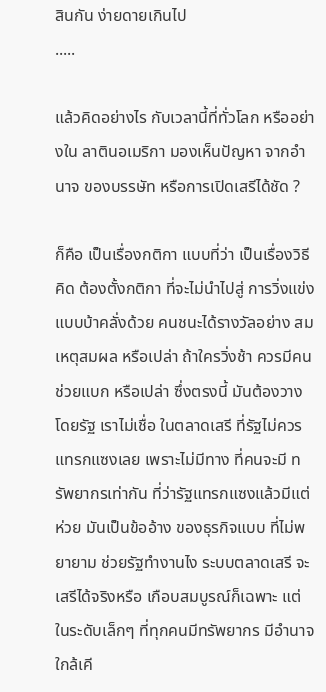สินกัน ง่ายดายเกินไป
.....

แล้วคิดอย่างไร กับเวลานี้ที่ทั่วโลก หรืออย่างใน ลาตินอเมริกา มองเห็นปัญหา จากอำนาจ ของบรรษัท หรือการเปิดเสรีได้ชัด ?

ก็คือ เป็นเรื่องกติกา แบบที่ว่า เป็นเรื่องวิธีคิด ต้องตั้งกติกา ที่จะไม่นำไปสู่ การวิ่งแข่ง แบบบ้าคลั่งด้วย คนชนะได้รางวัลอย่าง สมเหตุสมผล หรือเปล่า ถ้าใครวิ่งช้า ควรมีคนช่วยแบก หรือเปล่า ซึ่งตรงนี้ มันต้องวางโดยรัฐ เราไม่เชื่อ ในตลาดเสรี ที่รัฐไม่ควรแทรกแซงเลย เพราะไม่มีทาง ที่คนจะมี ทรัพยากรเท่ากัน ที่ว่ารัฐแทรกแซงแล้วมีแต่ห่วย มันเป็นข้ออ้าง ของธุรกิจแบบ ที่ไม่พยายาม ช่วยรัฐทำงานไง ระบบตลาดเสรี จะเสรีได้จริงหรือ เกือบสมบูรณ์ก็เฉพาะ แต่ในระดับเล็กๆ ที่ทุกคนมีทรัพยากร มีอำนาจใกล้เคี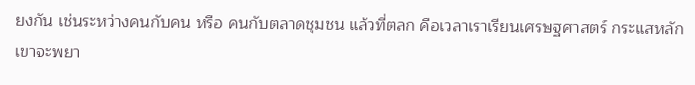ยงกัน เช่นระหว่างคนกับคน หรือ คนกับตลาดชุมชน แล้วที่ตลก คือเวลาเราเรียนเศรษฐศาสตร์ กระแสหลัก เขาจะพยา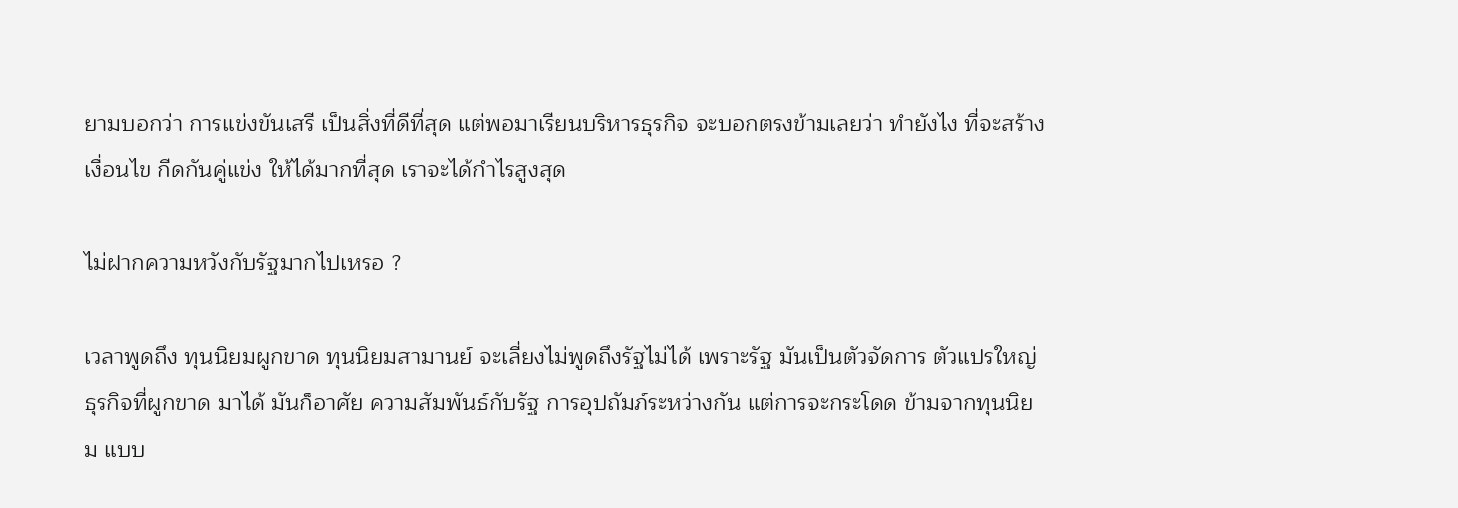ยามบอกว่า การแข่งขันเสรี เป็นสิ่งที่ดีที่สุด แต่พอมาเรียนบริหารธุรกิจ จะบอกตรงข้ามเลยว่า ทำยังไง ที่จะสร้างเงื่อนไข กีดกันคู่แข่ง ให้ได้มากที่สุด เราจะได้กำไรสูงสุด

ไม่ฝากความหวังกับรัฐมากไปเหรอ ?

เวลาพูดถึง ทุนนิยมผูกขาด ทุนนิยมสามานย์ จะเลี่ยงไม่พูดถึงรัฐไม่ได้ เพราะรัฐ มันเป็นตัวจัดการ ตัวแปรใหญ่ ธุรกิจที่ผูกขาด มาได้ มันก็อาศัย ความสัมพันธ์กับรัฐ การอุปถัมภ์ระหว่างกัน แต่การจะกระโดด ข้ามจากทุนนิยม แบบ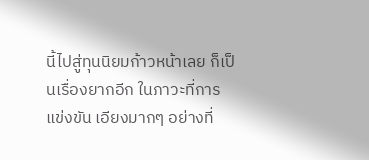นี้ไปสู่ทุนนิยมก้าวหน้าเลย ก็เป็นเรื่องยากอีก ในภาวะที่การแข่งขัน เอียงมากๆ อย่างที่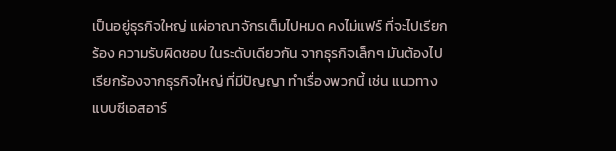เป็นอยู่ธุรกิจใหญ่ แผ่อาณาจักรเต็มไปหมด คงไม่แฟร์ ที่จะไปเรียกร้อง ความรับผิดชอบ ในระดับเดียวกัน จากธุรกิจเล็กๆ มันต้องไปเรียกร้องจากธุรกิจใหญ่ ที่มีปัญญา ทำเรื่องพวกนี้ เช่น แนวทางแบบซีเอสอาร์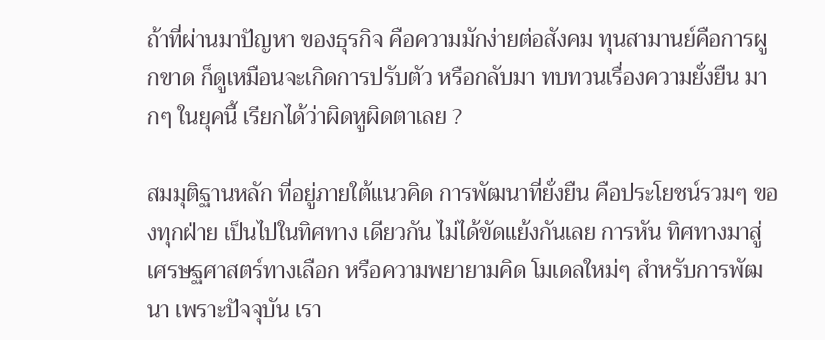ถ้าที่ผ่านมาปัญหา ของธุรกิจ คือความมักง่ายต่อสังคม ทุนสามานย์คือการผูกขาด ก็ดูเหมือนจะเกิดการปรับตัว หรือกลับมา ทบทวนเรื่องความยั่งยืน มากๆ ในยุคนี้ เรียกได้ว่าผิดหูผิดตาเลย ?

สมมุติฐานหลัก ที่อยู่ภายใต้แนวคิด การพัฒนาที่ยั่งยืน คือประโยชน์รวมๆ ของทุกฝ่าย เป็นไปในทิศทาง เดียวกัน ไม่ได้ขัดแย้งกันเลย การหัน ทิศทางมาสู่ เศรษฐศาสตร์ทางเลือก หรือความพยายามคิด โมเดลใหม่ๆ สำหรับการพัฒนา เพราะปัจจุบัน เรา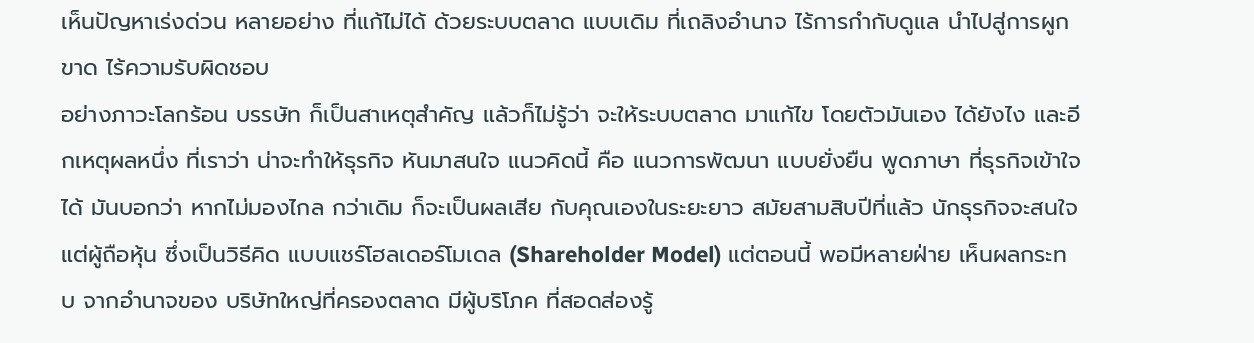เห็นปัญหาเร่งด่วน หลายอย่าง ที่แก้ไม่ได้ ด้วยระบบตลาด แบบเดิม ที่เถลิงอำนาจ ไร้การกำกับดูแล นำไปสู่การผูกขาด ไร้ความรับผิดชอบ
อย่างภาวะโลกร้อน บรรษัท ก็เป็นสาเหตุสำคัญ แล้วก็ไม่รู้ว่า จะให้ระบบตลาด มาแก้ไข โดยตัวมันเอง ได้ยังไง และอีกเหตุผลหนึ่ง ที่เราว่า น่าจะทำให้ธุรกิจ หันมาสนใจ แนวคิดนี้ คือ แนวการพัฒนา แบบยั่งยืน พูดภาษา ที่ธุรกิจเข้าใจได้ มันบอกว่า หากไม่มองไกล กว่าเดิม ก็จะเป็นผลเสีย กับคุณเองในระยะยาว สมัยสามสิบปีที่แล้ว นักธุรกิจจะสนใจ แต่ผู้ถือหุ้น ซึ่งเป็นวิธีคิด แบบแชร์โฮลเดอร์โมเดล (Shareholder Model) แต่ตอนนี้ พอมีหลายฝ่าย เห็นผลกระทบ จากอำนาจของ บริษัทใหญ่ที่ครองตลาด มีผู้บริโภค ที่สอดส่องรู้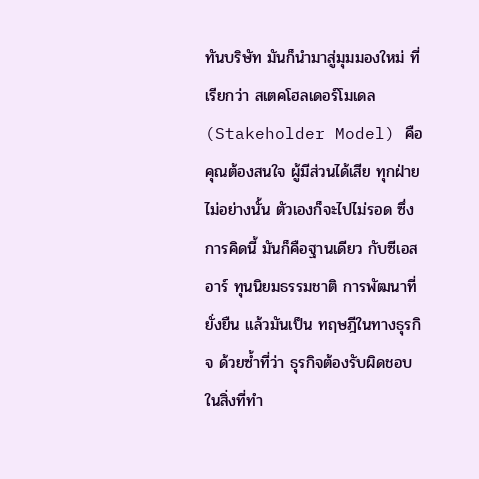ทันบริษัท มันก็นำมาสู่มุมมองใหม่ ที่เรียกว่า สเตคโฮลเดอร์โมเดล (Stakeholder Model) คือคุณต้องสนใจ ผู้มีส่วนได้เสีย ทุกฝ่าย ไม่อย่างนั้น ตัวเองก็จะไปไม่รอด ซึ่งการคิดนี้ มันก็คือฐานเดียว กับซีเอสอาร์ ทุนนิยมธรรมชาติ การพัฒนาที่ยั่งยืน แล้วมันเป็น ทฤษฎีในทางธุรกิจ ด้วยซ้ำที่ว่า ธุรกิจต้องรับผิดชอบ ในสิ่งที่ทำ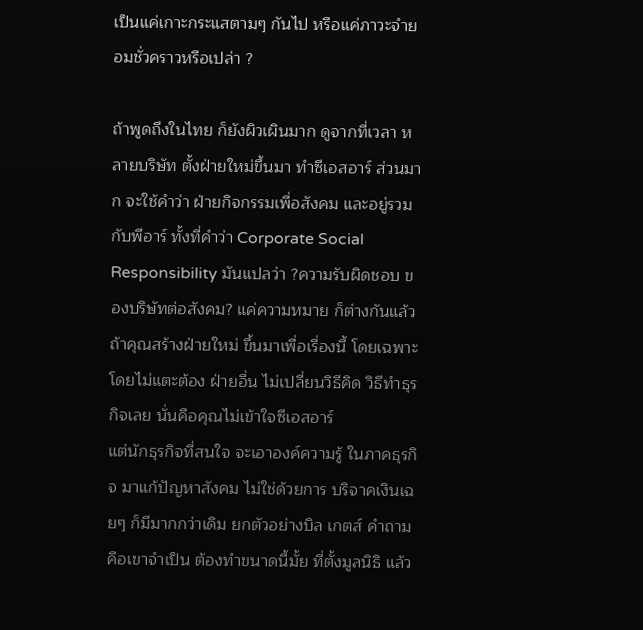เป็นแค่เกาะกระแสตามๆ กันไป หรือแค่ภาวะจำยอมชั่วคราวหรือเปล่า ?

ถ้าพูดถึงในไทย ก็ยังผิวเผินมาก ดูจากที่เวลา หลายบริษัท ตั้งฝ่ายใหม่ขึ้นมา ทำซีเอสอาร์ ส่วนมาก จะใช้คำว่า ฝ่ายกิจกรรมเพื่อสังคม และอยู่รวมกับพีอาร์ ทั้งที่คำว่า Corporate Social Responsibility มันแปลว่า ?ความรับผิดชอบ ของบริษัทต่อสังคม? แค่ความหมาย ก็ต่างกันแล้ว ถ้าคุณสร้างฝ่ายใหม่ ขึ้นมาเพื่อเรื่องนี้ โดยเฉพาะ โดยไม่แตะต้อง ฝ่ายอื่น ไม่เปลี่ยนวิธีคิด วิธีทำธุรกิจเลย นั่นคือคุณไม่เข้าใจซีเอสอาร์
แต่นักธุรกิจที่สนใจ จะเอาองค์ความรู้ ในภาคธุรกิจ มาแก้ปัญหาสังคม ไม่ใช่ด้วยการ บริจาคเงินเฉยๆ ก็มีมากกว่าเดิม ยกตัวอย่างบิล เกตส์ คำถาม คือเขาจำเป็น ต้องทำขนาดนี้มั้ย ที่ตั้งมูลนิธิ แล้ว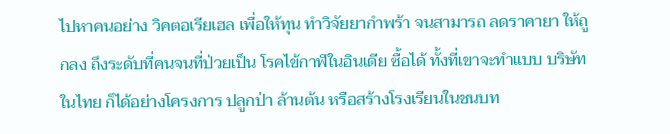ไปหาคนอย่าง วิคตอเรียเฮล เพื่อให้ทุน ทำวิจัยยากำพร้า จนสามารถ ลดราคายา ให้ถูกลง ถึงระดับที่คนจนที่ป่วยเป็น โรคไข้กาฬในอินเดีย ซื้อได้ ทั้งที่เขาจะทำแบบ บริษัทในไทย ก็ได้อย่างโครงการ ปลูกป่า ล้านต้น หรือสร้างโรงเรียนในชนบท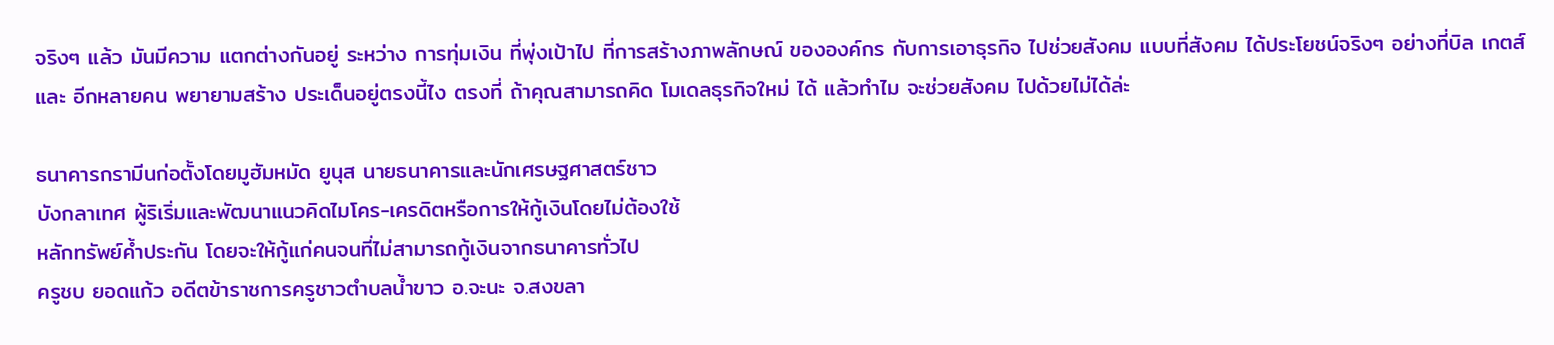จริงๆ แล้ว มันมีความ แตกต่างกันอยู่ ระหว่าง การทุ่มเงิน ที่พุ่งเป้าไป ที่การสร้างภาพลักษณ์ ขององค์กร กับการเอาธุรกิจ ไปช่วยสังคม แบบที่สังคม ได้ประโยชน์จริงๆ อย่างที่บิล เกตส์ และ อีกหลายคน พยายามสร้าง ประเด็นอยู่ตรงนี้ไง ตรงที่ ถ้าคุณสามารถคิด โมเดลธุรกิจใหม่ ได้ แล้วทำไม จะช่วยสังคม ไปด้วยไม่ได้ล่ะ

ธนาคารกรามีนก่อตั้งโดยมูฮัมหมัด ยูนุส นายธนาคารและนักเศรษฐศาสตร์ชาว
บังกลาเทศ ผู้ริเริ่มและพัฒนาแนวคิดไมโคร-เครดิตหรือการให้กู้เงินโดยไม่ต้องใช้
หลักทรัพย์ค้ำประกัน โดยจะให้กู้แก่คนจนที่ไม่สามารถกู้เงินจากธนาคารทั่วไป
ครูชบ ยอดแก้ว อดีตข้าราชการครูชาวตำบลน้ำขาว อ.จะนะ จ.สงขลา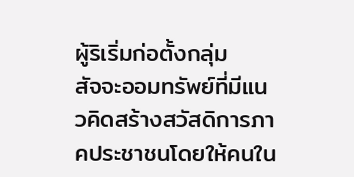ผู้ริเริ่มก่อตั้งกลุ่ม
สัจจะออมทรัพย์ที่มีแนวคิดสร้างสวัสดิการภาคประชาชนโดยให้คนใน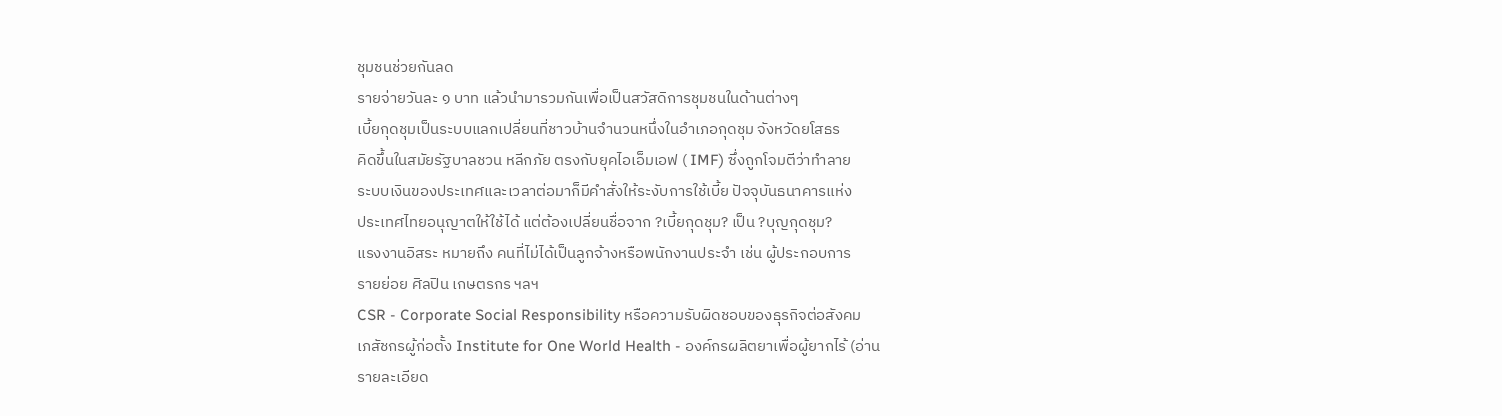ชุมชนช่วยกันลด
รายจ่ายวันละ ๑ บาท แล้วนำมารวมกันเพื่อเป็นสวัสดิการชุมชนในด้านต่างๆ
เบี้ยกุดชุมเป็นระบบแลกเปลี่ยนที่ชาวบ้านจำนวนหนึ่งในอำเภอกุดชุม จังหวัดยโสธร
คิดขึ้นในสมัยรัฐบาลชวน หลีกภัย ตรงกับยุคไอเอ็มเอฟ ( IMF) ซึ่งถูกโจมตีว่าทำลาย
ระบบเงินของประเทศและเวลาต่อมาก็มีคำสั่งให้ระงับการใช้เบี้ย ปัจจุบันธนาคารแห่ง
ประเทศไทยอนุญาตให้ใช้ได้ แต่ต้องเปลี่ยนชื่อจาก ?เบี้ยกุดชุม? เป็น ?บุญกุดชุม?
แรงงานอิสระ หมายถึง คนที่ไม่ได้เป็นลูกจ้างหรือพนักงานประจำ เช่น ผู้ประกอบการ
รายย่อย ศิลปิน เกษตรกร ฯลฯ
CSR - Corporate Social Responsibility หรือความรับผิดชอบของธุรกิจต่อสังคม
เภสัชกรผู้ก่อตั้ง Institute for One World Health - องค์กรผลิตยาเพื่อผู้ยากไร้ (อ่าน
รายละเอียด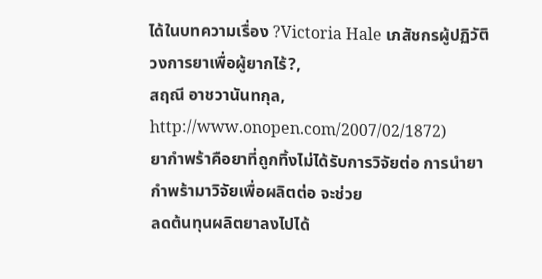ได้ในบทความเรื่อง ?Victoria Hale เภสัชกรผู้ปฏิวัติวงการยาเพื่อผู้ยากไร้?,
สฤณี อาชวานันทกุล, http://www.onopen.com/2007/02/1872)
ยากำพร้าคือยาที่ถูกทิ้งไม่ได้รับการวิจัยต่อ การนำยากำพร้ามาวิจัยเพื่อผลิตต่อ จะช่วย
ลดต้นทุนผลิตยาลงไปได้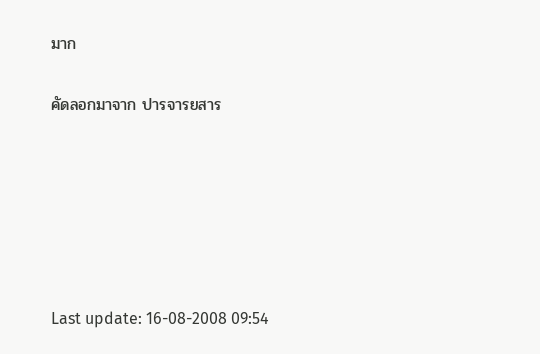มาก

คัดลอกมาจาก ปารจารยสาร






Last update: 16-08-2008 09:54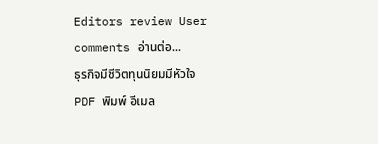Editors review User comments อ่านต่อ...
ธุรกิจมีชีวิตทุนนิยมมีหัวใจ
PDF พิมพ์ อีเมล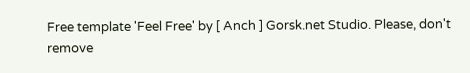Free template 'Feel Free' by [ Anch ] Gorsk.net Studio. Please, don't remove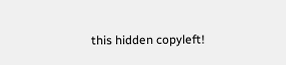this hidden copyleft!